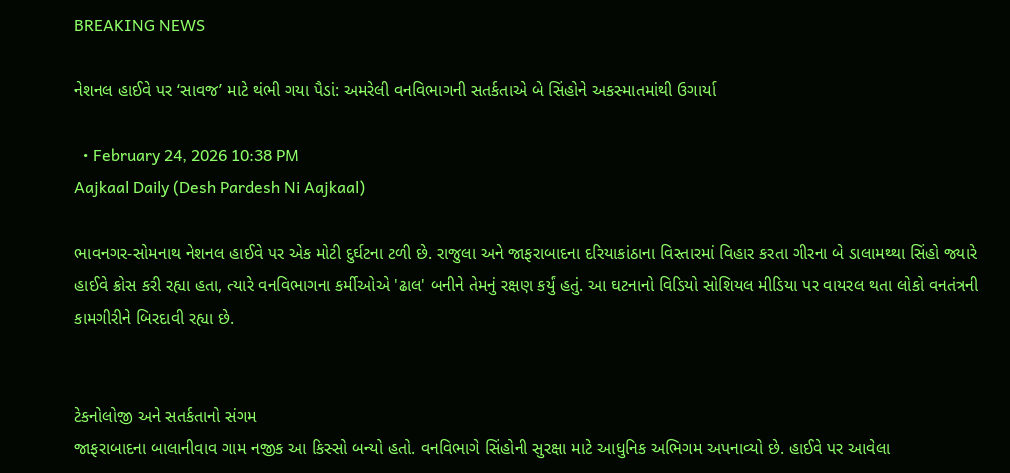BREAKING NEWS

નેશનલ હાઈવે પર ‘સાવજ’ માટે થંભી ગયા પૈડાં: અમરેલી વનવિભાગની સતર્કતાએ બે સિંહોને અકસ્માતમાંથી ઉગાર્યા

  • February 24, 2026 10:38 PM
Aajkaal Daily (Desh Pardesh Ni Aajkaal)

ભાવનગર-સોમનાથ નેશનલ હાઈવે પર એક મોટી દુર્ઘટના ટળી છે. રાજુલા અને જાફરાબાદના દરિયાકાંઠાના વિસ્તારમાં વિહાર કરતા ગીરના બે ડાલામથ્થા સિંહો જ્યારે હાઈવે ક્રોસ કરી રહ્યા હતા, ત્યારે વનવિભાગના કર્મીઓએ 'ઢાલ' બનીને તેમનું રક્ષણ કર્યું હતું. આ ઘટનાનો વિડિયો સોશિયલ મીડિયા પર વાયરલ થતા લોકો વનતંત્રની કામગીરીને બિરદાવી રહ્યા છે.


ટેકનોલોજી અને સતર્કતાનો સંગમ
જાફરાબાદના બાલાનીવાવ ગામ નજીક આ કિસ્સો બન્યો હતો. વનવિભાગે સિંહોની સુરક્ષા માટે આધુનિક અભિગમ અપનાવ્યો છે. હાઈવે પર આવેલા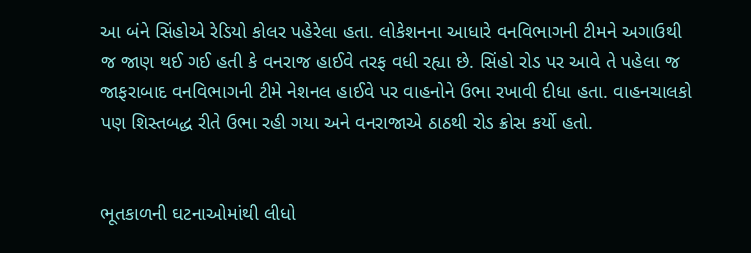આ બંને સિંહોએ રેડિયો કોલર પહેરેલા હતા. લોકેશનના આધારે વનવિભાગની ટીમને અગાઉથી જ જાણ થઈ ગઈ હતી કે વનરાજ હાઈવે તરફ વધી રહ્યા છે. સિંહો રોડ પર આવે તે પહેલા જ જાફરાબાદ વનવિભાગની ટીમે નેશનલ હાઈવે પર વાહનોને ઉભા રખાવી દીધા હતા. વાહનચાલકો પણ શિસ્તબદ્ધ રીતે ઉભા રહી ગયા અને વનરાજાએ ઠાઠથી રોડ ક્રોસ કર્યો હતો.


ભૂતકાળની ઘટનાઓમાંથી લીધો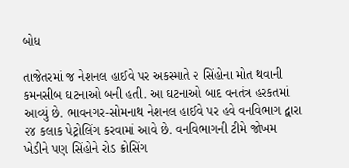બોધ

તાજેતરમાં જ નેશનલ હાઈવે પર અકસ્માતે ૨ સિંહોના મોત થવાની કમનસીબ ઘટનાઓ બની હતી. આ ઘટનાઓ બાદ વનતંત્ર હરકતમાં આવ્યું છે. ભાવનગર-સોમનાથ નેશનલ હાઈવે પર હવે વનવિભાગ દ્વારા ૨૪ કલાક પેટ્રોલિંગ કરવામાં આવે છે. વનવિભાગની ટીમે જોખમ ખેડીને પણ સિંહોને રોડ ક્રોસિંગ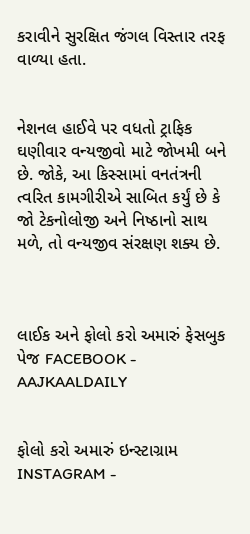કરાવીને સુરક્ષિત જંગલ વિસ્તાર તરફ વાળ્યા હતા.


નેશનલ હાઈવે પર વધતો ટ્રાફિક ઘણીવાર વન્યજીવો માટે જોખમી બને છે. જોકે, આ કિસ્સામાં વનતંત્રની ત્વરિત કામગીરીએ સાબિત કર્યું છે કે જો ટેકનોલોજી અને નિષ્ઠાનો સાથ મળે, તો વન્યજીવ સંરક્ષણ શક્ય છે.



લાઈક અને ફોલો કરો અમારું ફેસબુક પેજ FACEBOOK - AAJKAALDAILY


ફોલો કરો અમારું ઇન્સ્ટાગ્રામ INSTAGRAM -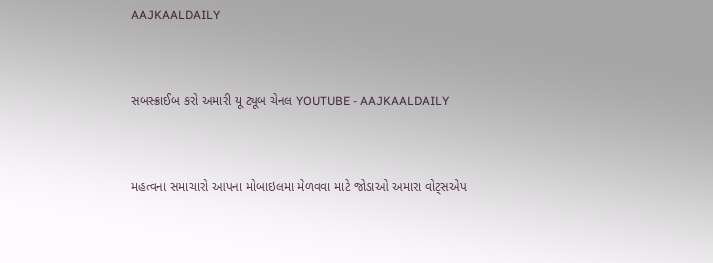AAJKAALDAILY


સબસ્ક્રાઈબ કરો અમારી યૂ ટ્યૂબ ચેનલ YOUTUBE - AAJKAALDAILY


મહત્વના સમાચારો આપના મોબાઇલમા મેળવવા માટે જોડાઓ અમારા વોટ્સએપ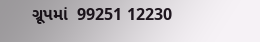ગ્રૂપમાં  99251 12230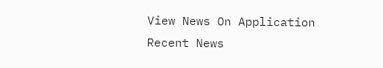View News On Application
Recent News